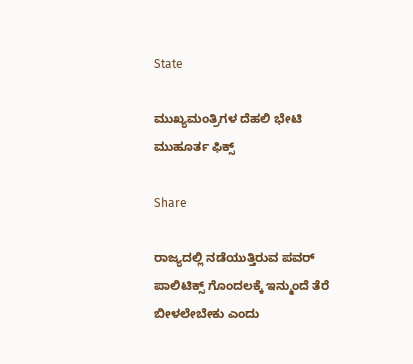State

ಮುಖ್ಯಮಂತ್ರಿಗಳ ದೆಹಲಿ ಭೇಟಿ ಮುಹೂರ್ತ ಫಿಕ್ಸ್

Share

ರಾಜ್ಯದಲ್ಲಿ ನಡೆಯುತ್ತಿರುವ ಪವರ್ ಪಾಲಿಟಿಕ್ಸ್ ಗೊಂದಲಕ್ಕೆ ಇನ್ಮುಂದೆ ತೆರೆ ಬೀಳಲೇಬೇಕು ಎಂದು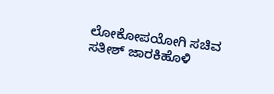ಲೋಕೋಪಯೋಗಿ ಸಚಿವ ಸತೀಶ್ ಜಾರಕಿಹೊಳಿ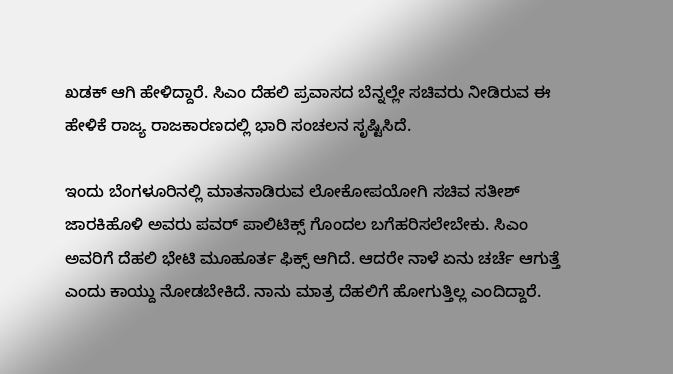ಖಡಕ್ ಆಗಿ ಹೇಳಿದ್ದಾರೆ. ಸಿಎಂ ದೆಹಲಿ ಪ್ರವಾಸದ ಬೆನ್ನಲ್ಲೇ ಸಚಿವರು ನೀಡಿರುವ ಈ ಹೇಳಿಕೆ ರಾಜ್ಯ ರಾಜಕಾರಣದಲ್ಲಿ ಭಾರಿ ಸಂಚಲನ ಸೃಷ್ಟಿಸಿದೆ.

ಇಂದು ಬೆಂಗಳೂರಿನಲ್ಲಿ ಮಾತನಾಡಿರುವ ಲೋಕೋಪಯೋಗಿ ಸಚಿವ ಸತೀಶ್ ಜಾರಕಿಹೊಳಿ ಅವರು ಪವರ್ ಪಾಲಿಟಿಕ್ಸ್ ಗೊಂದಲ ಬಗೆಹರಿಸಲೇಬೇಕು. ಸಿಎಂ ಅವರಿಗೆ ದೆಹಲಿ ಭೇಟಿ ಮೂಹೂರ್ತ ಫಿಕ್ಸ್ ಆಗಿದೆ. ಆದರೇ ನಾಳೆ ಏನು ಚರ್ಚೆ ಆಗುತ್ತೆ ಎಂದು ಕಾಯ್ದು ನೋಡಬೇಕಿದೆ. ನಾನು ಮಾತ್ರ ದೆಹಲಿಗೆ ಹೋಗುತ್ತಿಲ್ಲ ಎಂದಿದ್ದಾರೆ.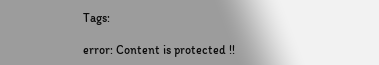Tags:

error: Content is protected !!